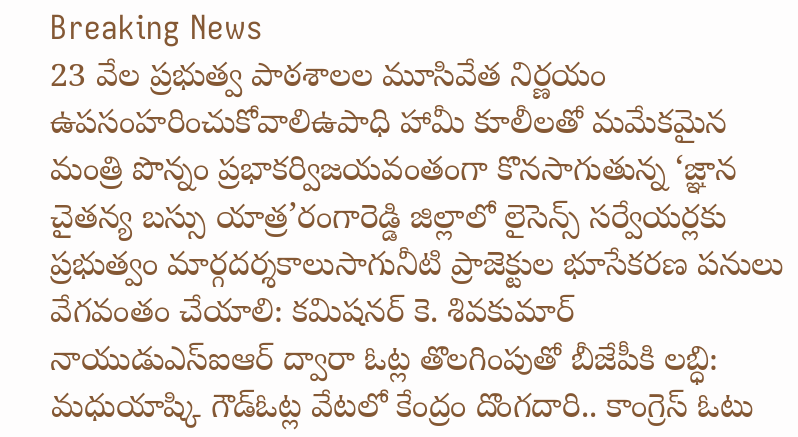Breaking News
23 వేల ప్రభుత్వ పాఠశాలల మూసివేత నిర్ణయం ఉపసంహరించుకోవాలిఉపాధి హామీ కూలీలతో మమేకమైన మంత్రి పొన్నం ప్రభాకర్విజయవంతంగా కొనసాగుతున్న ‘జ్ఞాన చైతన్య బస్సు యాత్ర’రంగారెడ్డి జిల్లాలో లైసెన్స్ సర్వేయర్లకు ప్రభుత్వం మార్గదర్శకాలుసాగునీటి ప్రాజెక్టుల భూసేకరణ పనులు వేగవంతం చేయాలి: కమిషనర్ కె. శివకుమార్ నాయుడుఎస్‌ఐఆర్ ద్వారా ఓట్ల తొలగింపుతో బీజేపీకి లబ్ధి: మధుయాష్కి గౌడ్ఓట్ల వేటలో కేంద్రం దొంగదారి.. కాంగ్రెస్ ఓటు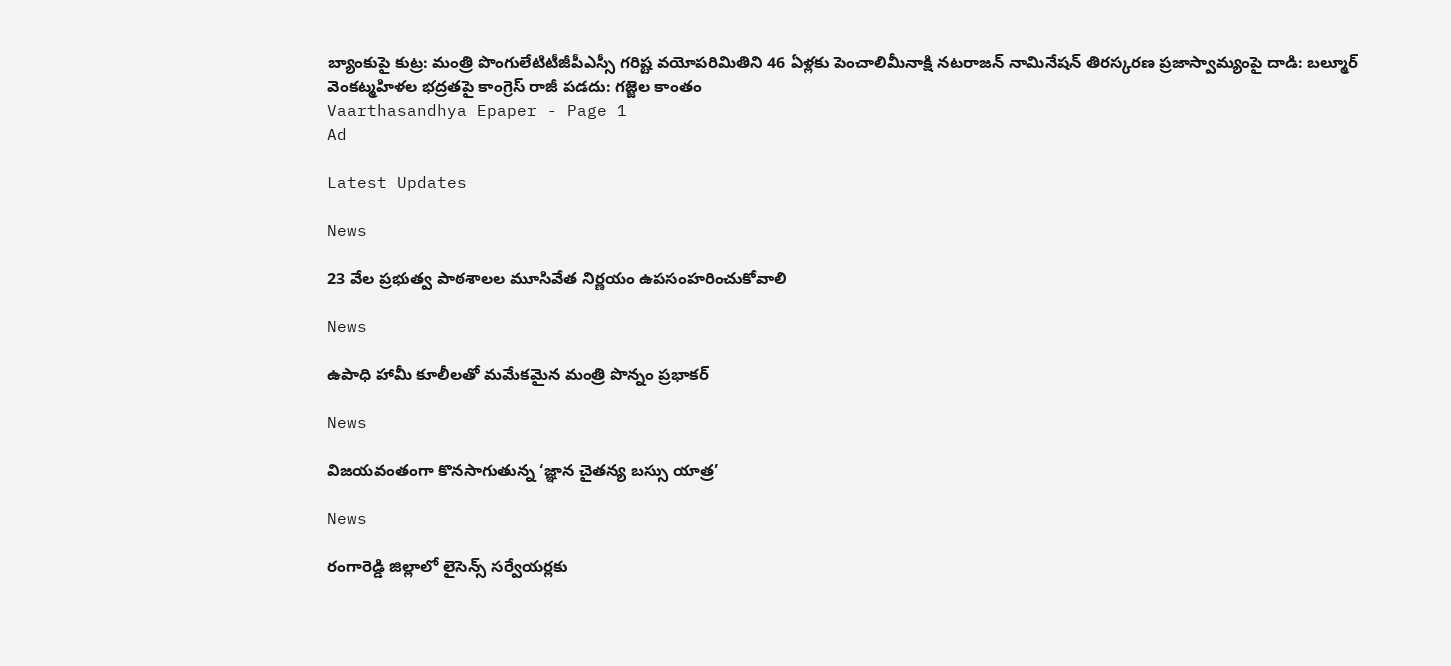బ్యాంకుపై కుట్ర: మంత్రి పొంగులేటిటీజీపీఎస్సీ గరిష్ట వయోపరిమితిని 46 ఏళ్లకు పెంచాలిమీనాక్షి నటరాజన్ నామినేషన్ తిరస్కరణ ప్రజాస్వామ్యంపై దాడి: బల్మూర్ వెంకట్మహిళల భద్రతపై కాంగ్రెస్ రాజీ పడదు: గజ్జెల కాంతం
Vaarthasandhya Epaper - Page 1
Ad

Latest Updates

News

23 వేల ప్రభుత్వ పాఠశాలల మూసివేత నిర్ణయం ఉపసంహరించుకోవాలి

News

ఉపాధి హామీ కూలీలతో మమేకమైన మంత్రి పొన్నం ప్రభాకర్

News

విజయవంతంగా కొనసాగుతున్న ‘జ్ఞాన చైతన్య బస్సు యాత్ర’

News

రంగారెడ్డి జిల్లాలో లైసెన్స్ సర్వేయర్లకు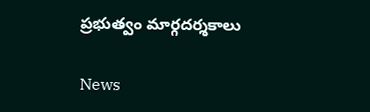ప్రభుత్వం మార్గదర్శకాలు

News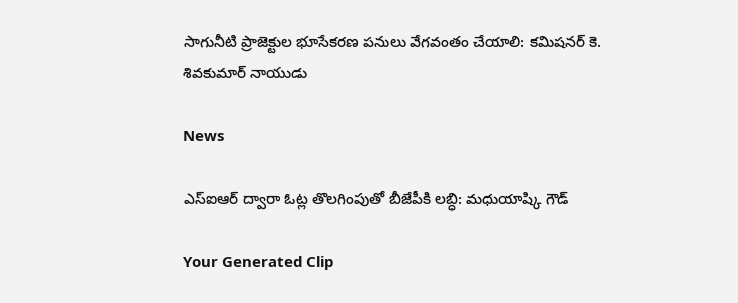సాగునీటి ప్రాజెక్టుల భూసేకరణ పనులు వేగవంతం చేయాలి: కమిషనర్ కె. శివకుమార్ నాయుడు

News

ఎస్‌ఐఆర్ ద్వారా ఓట్ల తొలగింపుతో బీజేపీకి లబ్ధి: మధుయాష్కి గౌడ్

Your Generated Clip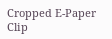Cropped E-Paper Clip